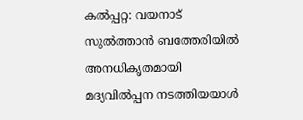കൽപ്പറ്റ: വയനാട് സുൽത്താൻ ബത്തേരിയിൽ അനധികൃതമായി മദ്യവിൽപ്പന നടത്തിയയാൾ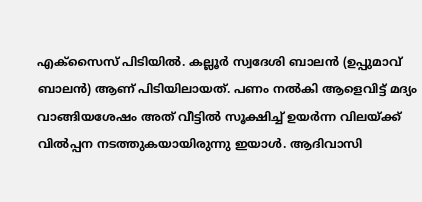എക്സൈസ് പിടിയിൽ. കല്ലൂർ സ്വദേശി ബാലൻ (ഉപ്പുമാവ് ബാലൻ) ആണ് പിടിയിലായത്. പണം നൽകി ആളെവിട്ട് മദ്യം വാങ്ങിയശേഷം അത് വീട്ടിൽ സൂക്ഷിച്ച് ഉയർന്ന വിലയ്ക്ക് വിൽപ്പന നടത്തുകയായിരുന്നു ഇയാൾ. ആദിവാസി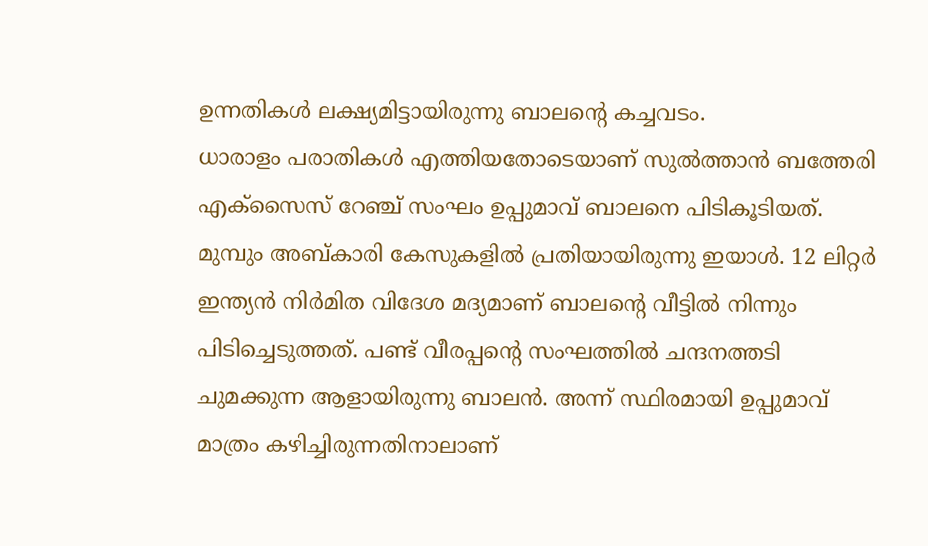ഉന്നതികൾ ലക്ഷ്യമിട്ടായിരുന്നു ബാലന്റെ കച്ചവടം.
ധാരാളം പരാതികൾ എത്തിയതോടെയാണ് സുൽത്താൻ ബത്തേരി എക്സൈസ് റേഞ്ച് സംഘം ഉപ്പുമാവ് ബാലനെ പിടികൂടിയത്. മുമ്പും അബ്കാരി കേസുകളിൽ പ്രതിയായിരുന്നു ഇയാൾ. 12 ലിറ്റർ ഇന്ത്യൻ നിർമിത വിദേശ മദ്യമാണ് ബാലന്റെ വീട്ടിൽ നിന്നും പിടിച്ചെടുത്തത്. പണ്ട് വീരപ്പന്റെ സംഘത്തിൽ ചന്ദനത്തടി ചുമക്കുന്ന ആളായിരുന്നു ബാലൻ. അന്ന് സ്ഥിരമായി ഉപ്പുമാവ് മാത്രം കഴിച്ചിരുന്നതിനാലാണ്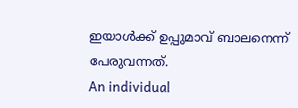ഇയാൾക്ക് ഉപ്പുമാവ് ബാലനെന്ന് പേരുവന്നത്.
An individual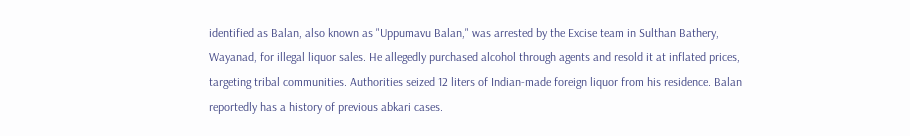identified as Balan, also known as "Uppumavu Balan," was arrested by the Excise team in Sulthan Bathery, Wayanad, for illegal liquor sales. He allegedly purchased alcohol through agents and resold it at inflated prices, targeting tribal communities. Authorities seized 12 liters of Indian-made foreign liquor from his residence. Balan reportedly has a history of previous abkari cases.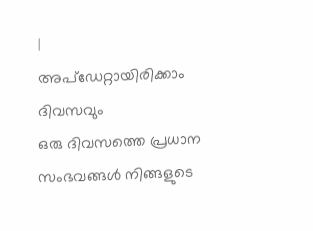|
അപ്ഡേറ്റായിരിക്കാം ദിവസവും
ഒരു ദിവസത്തെ പ്രധാന സംഭവങ്ങൾ നിങ്ങളുടെ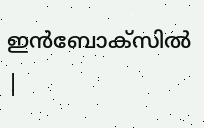ഇൻബോക്സിൽ |